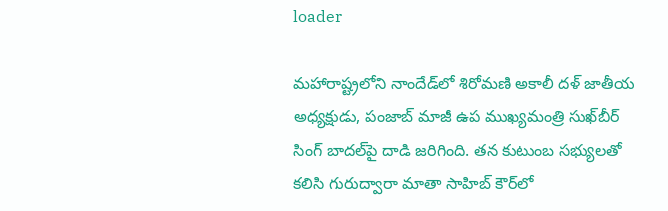loader

మహారాష్ట్రలోని నాందేడ్‌లో శిరోమణి అకాలీ దళ్ జాతీయ అధ్యక్షుడు, పంజాబ్ మాజీ ఉప ముఖ్యమంత్రి సుఖ్‌బీర్ సింగ్ బాదల్‌పై దాడి జరిగింది. తన కుటుంబ సభ్యులతో కలిసి గురుద్వారా మాతా సాహిబ్ కౌర్‌లో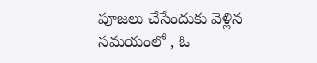పూజలు చేసేందుకు వెళ్లిన సమయంలో , ఓ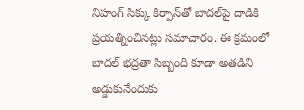నిహంగ్ సిక్కు కిర్పాన్‌తో బాదల్‌పై దాడికి ప్రయత్నించినట్లు సమాచారం. ఈ క్రమంలో బాదల్ భద్రతా సిబ్బంది కూడా అతడిని అడ్డుకునేందుకు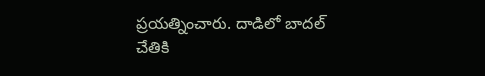ప్రయత్నించారు. దాడిలో బాదల్ చేతికి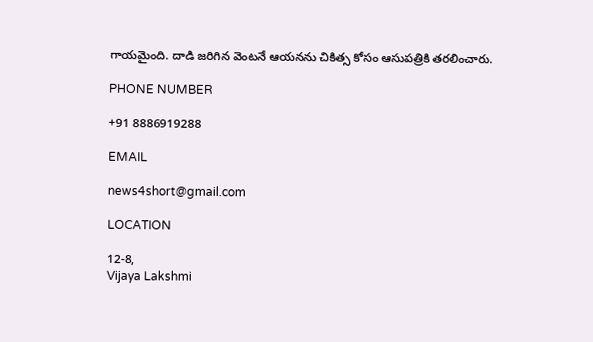గాయమైంది. దాడి జరిగిన వెంటనే ఆయనను చికిత్స కోసం ఆసుపత్రికి తరలించారు.

PHONE NUMBER

+91 8886919288

EMAIL

news4short@gmail.com

LOCATION

12-8,
Vijaya Lakshmi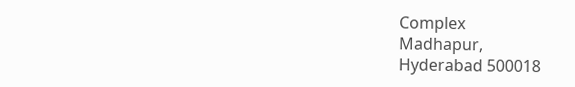Complex
Madhapur,
Hyderabad 500018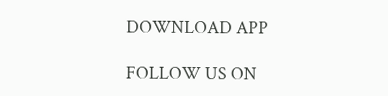DOWNLOAD APP

FOLLOW US ON